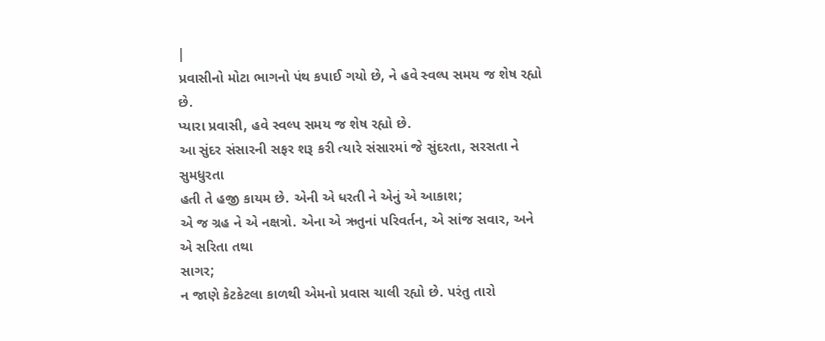|
પ્રવાસીનો મોટા ભાગનો પંથ કપાઈ ગયો છે, ને હવે સ્વલ્પ સમય જ શેષ રહ્યો છે.
પ્યારા પ્રવાસી, હવે સ્વલ્પ સમય જ શેષ રહ્યો છે.
આ સુંદર સંસારની સફર શરૂ કરી ત્યારે સંસારમાં જે સુંદરતા, સરસતા ને સુમધુરતા
હતી તે હજી કાયમ છે. એની એ ધરતી ને એનું એ આકાશ;
એ જ ગ્રહ ને એ નક્ષત્રો. એના એ ઋતુનાં પરિવર્તન, એ સાંજ સવાર, અને એ સરિતા તથા
સાગર;
ન જાણે કેટકેટલા કાળથી એમનો પ્રવાસ ચાલી રહ્યો છે. પરંતુ તારો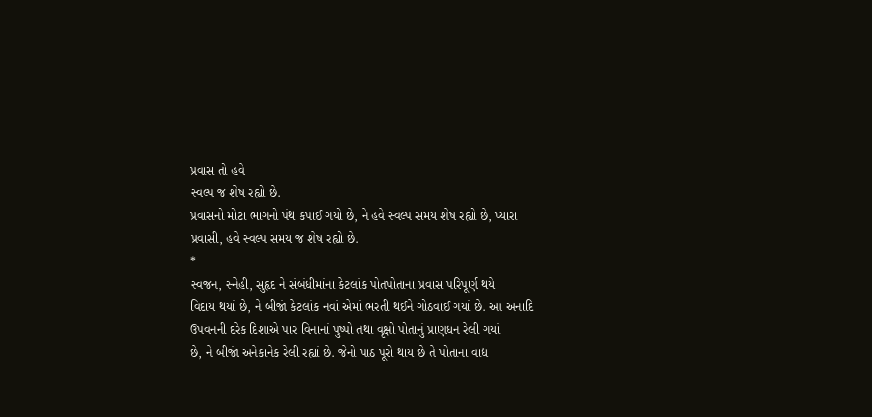પ્રવાસ તો હવે
સ્વલ્પ જ શેષ રહ્યો છે.
પ્રવાસનો મોટા ભાગનો પંથ કપાઈ ગયો છે, ને હવે સ્વલ્પ સમય શેષ રહ્યો છે, પ્યારા
પ્રવાસી, હવે સ્વલ્પ સમય જ શેષ રહ્યો છે.
*
સ્વજન, સ્નેહી, સુહૃદ ને સંબંધીમાંના કેટલાંક પોતપોતાના પ્રવાસ પરિપૂર્ણ થયે
વિદાય થયાં છે, ને બીજાં કેટલાંક નવાં એમાં ભરતી થઈને ગોઠવાઈ ગયાં છે. આ અનાદિ
ઉપવનની દરેક દિશાએ પાર વિનાનાં પુષ્પો તથા વૃક્ષો પોતાનું પ્રાણધન રેલી ગયાં
છે, ને બીજાં અનેકાનેક રેલી રહ્યાં છે. જેનો પાઠ પૂરો થાય છે તે પોતાના વાદ્ય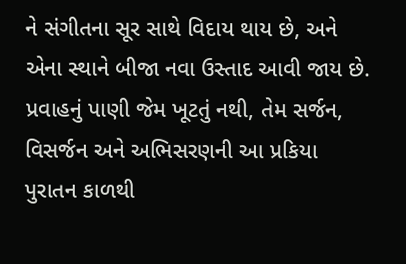ને સંગીતના સૂર સાથે વિદાય થાય છે, અને એના સ્થાને બીજા નવા ઉસ્તાદ આવી જાય છે.
પ્રવાહનું પાણી જેમ ખૂટતું નથી, તેમ સર્જન, વિસર્જન અને અભિસરણની આ પ્રકિયા
પુરાતન કાળથી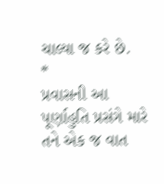ચાલ્યા જ કરે છે.
*
પ્રવાસની આ પૂર્ણાહુતિ પ્રસંગે મારે તને એક જ વાત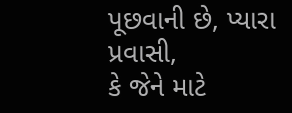પૂછવાની છે, પ્યારા પ્રવાસી,
કે જેને માટે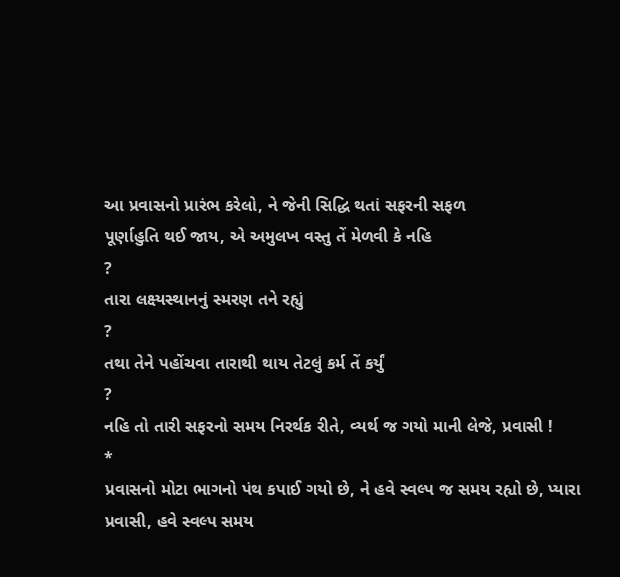આ પ્રવાસનો પ્રારંભ કરેલો, ને જેની સિદ્ધિ થતાં સફરની સફળ
પૂર્ણાહુતિ થઈ જાય, એ અમુલખ વસ્તુ તેં મેળવી કે નહિ
?
તારા લક્ષ્યસ્થાનનું સ્મરણ તને રહ્યું
?
તથા તેને પહોંચવા તારાથી થાય તેટલું કર્મ તેં કર્યું
?
નહિ તો તારી સફરનો સમય નિરર્થક રીતે, વ્યર્થ જ ગયો માની લેજે, પ્રવાસી !
*
પ્રવાસનો મોટા ભાગનો પંથ કપાઈ ગયો છે, ને હવે સ્વલ્પ જ સમય રહ્યો છે, પ્યારા
પ્રવાસી, હવે સ્વલ્પ સમય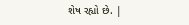શેષ રહ્યો છે. |